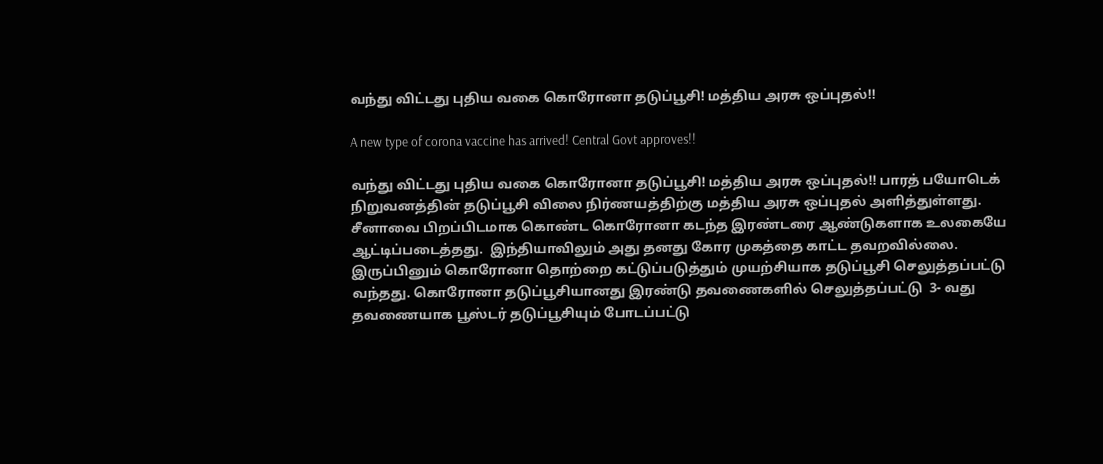வந்து விட்டது புதிய வகை கொரோனா தடுப்பூசி! மத்திய அரசு ஒப்புதல்!!

A new type of corona vaccine has arrived! Central Govt approves!!

வந்து விட்டது புதிய வகை கொரோனா தடுப்பூசி! மத்திய அரசு ஒப்புதல்!! பாரத் பயோடெக் நிறுவனத்தின் தடுப்பூசி விலை நிர்ணயத்திற்கு மத்திய அரசு ஒப்புதல் அளித்துள்ளது. சீனாவை பிறப்பிடமாக கொண்ட கொரோனா கடந்த இரண்டரை ஆண்டுகளாக உலகையே ஆட்டிப்படைத்தது.  இந்தியாவிலும் அது தனது கோர முகத்தை காட்ட தவறவில்லை. இருப்பினும் கொரோனா தொற்றை கட்டுப்படுத்தும் முயற்சியாக தடுப்பூசி செலுத்தப்பட்டு வந்தது. கொரோனா தடுப்பூசியானது இரண்டு தவணைகளில் செலுத்தப்பட்டு  3- வது தவணையாக பூஸ்டர் தடுப்பூசியும் போடப்பட்டு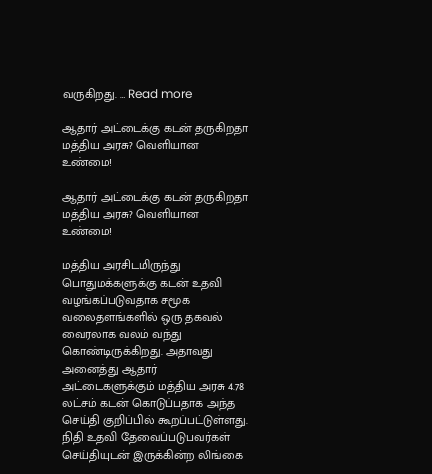வருகிறது. … Read more

ஆதார் அட்டைக்கு கடன் தருகிறதா மத்திய அரசு? வெளியான உண்மை!

ஆதார் அட்டைக்கு கடன் தருகிறதா மத்திய அரசு? வெளியான உண்மை!

மத்திய அரசிடமிருந்து பொதுமக்களுக்கு கடன் உதவி வழங்கப்படுவதாக சமூக வலைதளங்களில் ஒரு தகவல் வைரலாக வலம் வந்து கொண்டிருக்கிறது. அதாவது அனைத்து ஆதார் அட்டைகளுக்கும் மத்திய அரசு 4.78 லட்சம் கடன் கொடுப்பதாக அந்த செய்தி குறிப்பில் கூறப்பட்டுள்ளது. நிதி உதவி தேவைப்படுபவர்கள் செய்தியுடன் இருக்கின்ற லிங்கை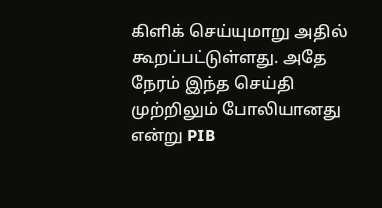கிளிக் செய்யுமாறு அதில் கூறப்பட்டுள்ளது. அதே நேரம் இந்த செய்தி முற்றிலும் போலியானது என்று PIB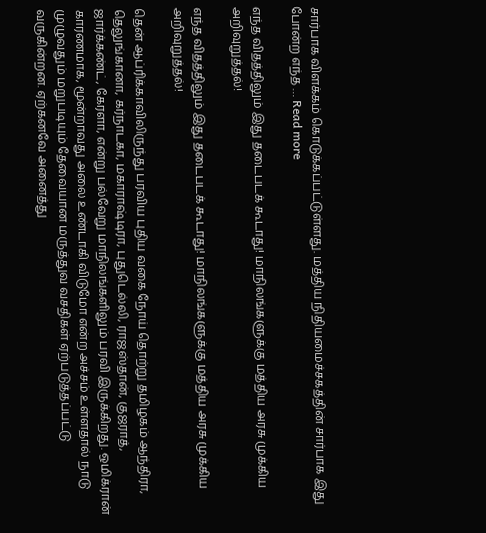சார்பாக விளக்கம் கொடுக்கப்பட்டுள்ளது. மத்திய நிதியமைச்சகத்தின் சார்பாக இது போன்ற எந்த … Read more

எந்த விதத்திலும் இது தடைபடக் கூடாது! மாநிலங்களுக்கு மத்திய அரசு முக்கிய அறிவுறுத்தல்!

எந்த விதத்திலும் இது தடைபடக் கூடாது! மாநிலங்களுக்கு மத்திய அரசு முக்கிய அறிவுறுத்தல்!

தென் ஆப்ரிக்காவிலிருந்து பரவிய புதிய வகை நோய் தொற்று தமிழகம் ஆந்திரா, தெலுங்கானா, கர்நாடகா, மகாராஷ்டிரா, புதுடெல்லி, ராஜஸ்தான், குஜராத், ஜார்க்கண்ட், கேரளா, என்று பல்வேறு மாநிலங்களிலும் பரவி இருக்கிறது. ஒமிக்ரான் காரணமாக, மூன்றாவது அலை உண்டாகி விடுமோ என்ற அச்சம் உள்ளதால் நாடு முழுவதும் மறுபடியும் தேவையான மருத்துவ வசதிகள் ஏற்படுத்தப்பட்டு வருகின்றன. ஏற்கனவே அனைத்து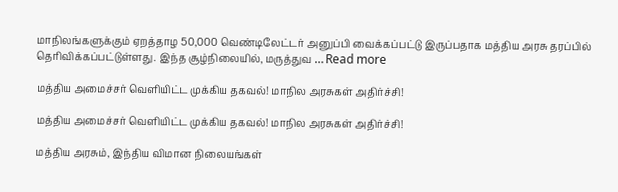மாநிலங்களுக்கும் ஏறத்தாழ 50,000 வெண்டிலேட்டர் அனுப்பி வைக்கப்பட்டு இருப்பதாக மத்திய அரசு தரப்பில் தெரிவிக்கப்பட்டுள்ளது. இந்த சூழ்நிலையில், மருத்துவ … Read more

மத்திய அமைச்சர் வெளியிட்ட முக்கிய தகவல்! மாநில அரசுகள் அதிர்ச்சி!

மத்திய அமைச்சர் வெளியிட்ட முக்கிய தகவல்! மாநில அரசுகள் அதிர்ச்சி!

மத்திய அரசும், இந்திய விமான நிலையங்கள்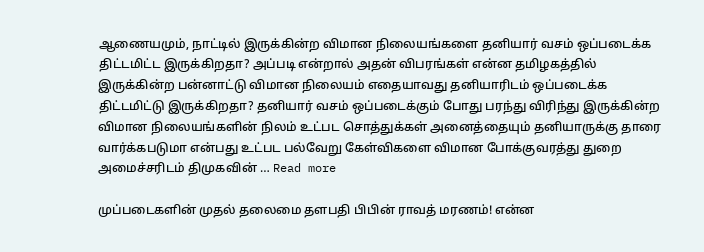ஆணையமும், நாட்டில் இருக்கின்ற விமான நிலையங்களை தனியார் வசம் ஒப்படைக்க திட்டமிட்ட இருக்கிறதா? அப்படி என்றால் அதன் விபரங்கள் என்ன தமிழகத்தில் இருக்கின்ற பன்னாட்டு விமான நிலையம் எதையாவது தனியாரிடம் ஒப்படைக்க திட்டமிட்டு இருக்கிறதா? தனியார் வசம் ஒப்படைக்கும் போது பரந்து விரிந்து இருக்கின்ற விமான நிலையங்களின் நிலம் உட்பட சொத்துக்கள் அனைத்தையும் தனியாருக்கு தாரை வார்க்கபடுமா என்பது உட்பட பல்வேறு கேள்விகளை விமான போக்குவரத்து துறை அமைச்சரிடம் திமுகவின் … Read more

முப்படைகளின் முதல் தலைமை தளபதி பிபின் ராவத் மரணம்! என்ன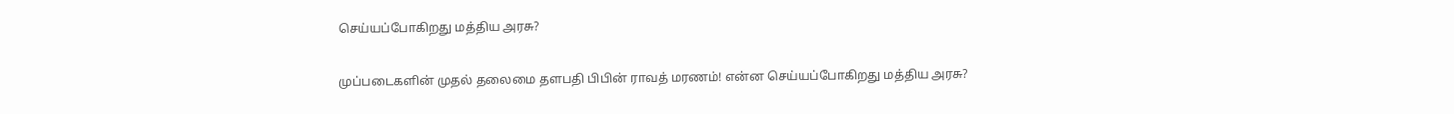செய்யப்போகிறது மத்திய அரசு?

முப்படைகளின் முதல் தலைமை தளபதி பிபின் ராவத் மரணம்! என்ன செய்யப்போகிறது மத்திய அரசு?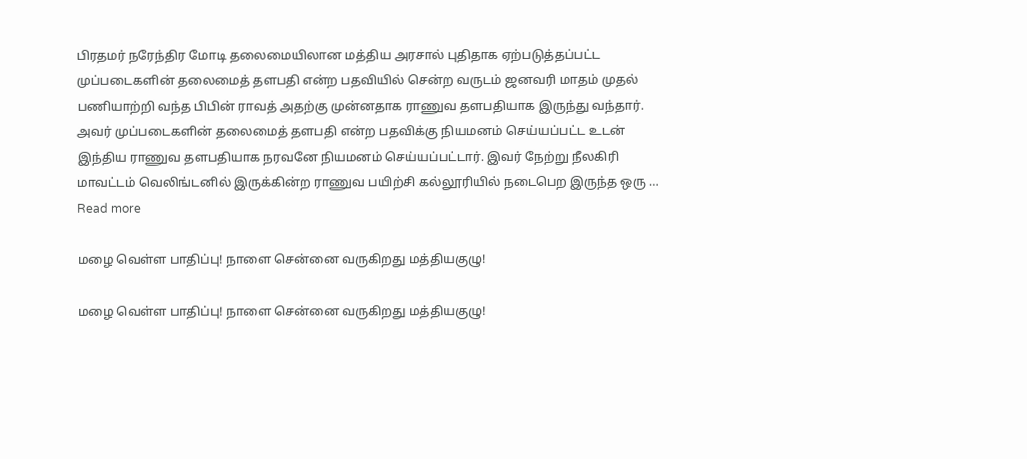பிரதமர் நரேந்திர மோடி தலைமையிலான மத்திய அரசால் புதிதாக ஏற்படுத்தப்பட்ட முப்படைகளின் தலைமைத் தளபதி என்ற பதவியில் சென்ற வருடம் ஜனவரி மாதம் முதல் பணியாற்றி வந்த பிபின் ராவத் அதற்கு முன்னதாக ராணுவ தளபதியாக இருந்து வந்தார். அவர் முப்படைகளின் தலைமைத் தளபதி என்ற பதவிக்கு நியமனம் செய்யப்பட்ட உடன் இந்திய ராணுவ தளபதியாக நரவனே நியமனம் செய்யப்பட்டார். இவர் நேற்று நீலகிரி மாவட்டம் வெலிங்டனில் இருக்கின்ற ராணுவ பயிற்சி கல்லூரியில் நடைபெற இருந்த ஒரு … Read more

மழை வெள்ள பாதிப்பு! நாளை சென்னை வருகிறது மத்தியகுழு!

மழை வெள்ள பாதிப்பு! நாளை சென்னை வருகிறது மத்தியகுழு!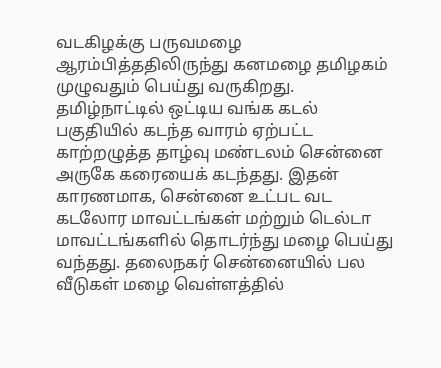வடகிழக்கு பருவமழை ஆரம்பித்ததிலிருந்து கனமழை தமிழகம் முழுவதும் பெய்து வருகிறது. தமிழ்நாட்டில் ஒட்டிய வங்க கடல் பகுதியில் கடந்த வாரம் ஏற்பட்ட காற்றழுத்த தாழ்வு மண்டலம் சென்னை அருகே கரையைக் கடந்தது. இதன் காரணமாக, சென்னை உட்பட வட கடலோர மாவட்டங்கள் மற்றும் டெல்டா மாவட்டங்களில் தொடர்ந்து மழை பெய்து வந்தது. தலைநகர் சென்னையில் பல வீடுகள் மழை வெள்ளத்தில்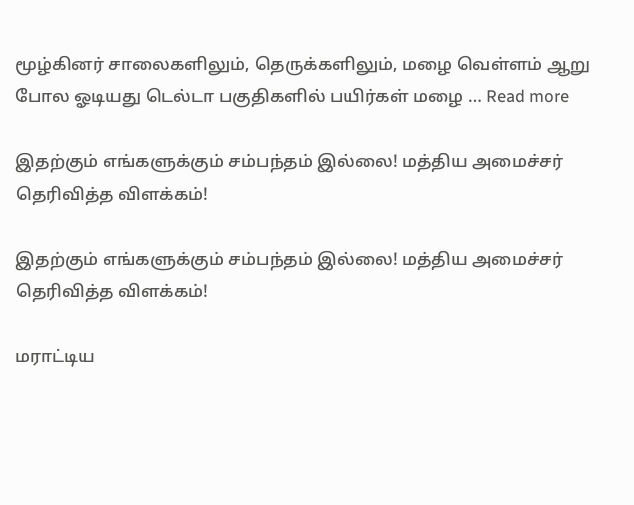மூழ்கினர் சாலைகளிலும், தெருக்களிலும், மழை வெள்ளம் ஆறு போல ஓடியது டெல்டா பகுதிகளில் பயிர்கள் மழை … Read more

இதற்கும் எங்களுக்கும் சம்பந்தம் இல்லை! மத்திய அமைச்சர் தெரிவித்த விளக்கம்!

இதற்கும் எங்களுக்கும் சம்பந்தம் இல்லை! மத்திய அமைச்சர் தெரிவித்த விளக்கம்!

மராட்டிய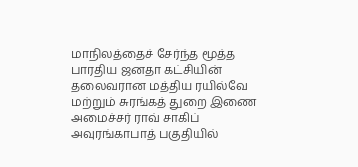மாநிலத்தைச் சேர்ந்த மூத்த பாரதிய ஜனதா கட்சியின் தலைவரான மத்திய ரயில்வே மற்றும் சுரங்கத் துறை இணை அமைச்சர் ராவ் சாகிப்  அவுரங்காபாத் பகுதியில்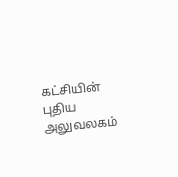கட்சியின் புதிய அலுவலகம்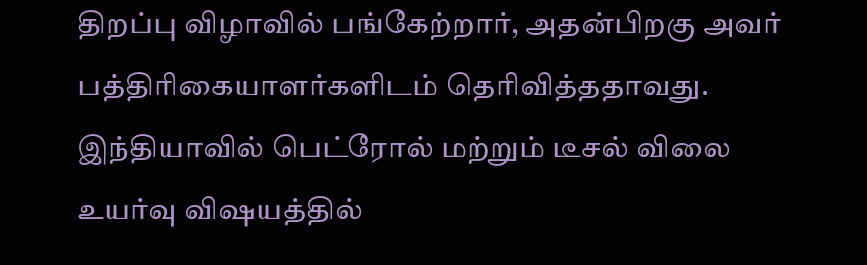திறப்பு விழாவில் பங்கேற்றார், அதன்பிறகு அவர் பத்திரிகையாளர்களிடம் தெரிவித்ததாவது. இந்தியாவில் பெட்ரோல் மற்றும் டீசல் விலை உயர்வு விஷயத்தில்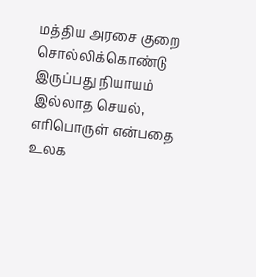மத்திய அரசை குறை சொல்லிக்கொண்டு இருப்பது நியாயம் இல்லாத செயல், எரிபொருள் என்பதை உலக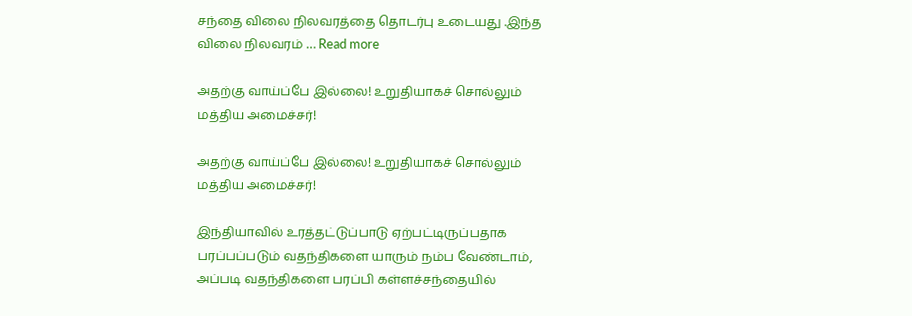சந்தை விலை நிலவரத்தை தொடர்பு உடையது .இந்த விலை நிலவரம் … Read more

அதற்கு வாய்ப்பே இல்லை! உறுதியாகச் சொல்லும் மத்திய அமைச்சர்!

அதற்கு வாய்ப்பே இல்லை! உறுதியாகச் சொல்லும் மத்திய அமைச்சர்!

இந்தியாவில் உரத்தட்டுப்பாடு ஏற்பட்டிருப்பதாக பரப்பப்படும் வதந்திகளை யாரும் நம்ப வேண்டாம், அப்படி வதந்திகளை பரப்பி கள்ளச்சந்தையில்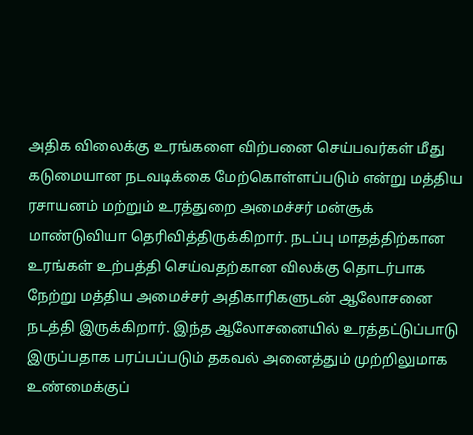அதிக விலைக்கு உரங்களை விற்பனை செய்பவர்கள் மீது கடுமையான நடவடிக்கை மேற்கொள்ளப்படும் என்று மத்திய ரசாயனம் மற்றும் உரத்துறை அமைச்சர் மன்சூக் மாண்டுவியா தெரிவித்திருக்கிறார். நடப்பு மாதத்திற்கான உரங்கள் உற்பத்தி செய்வதற்கான விலக்கு தொடர்பாக நேற்று மத்திய அமைச்சர் அதிகாரிகளுடன் ஆலோசனை நடத்தி இருக்கிறார். இந்த ஆலோசனையில் உரத்தட்டுப்பாடு இருப்பதாக பரப்பப்படும் தகவல் அனைத்தும் முற்றிலுமாக உண்மைக்குப்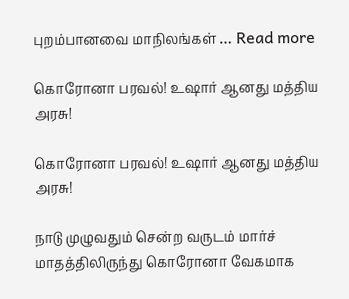புறம்பானவை மாநிலங்கள் … Read more

கொரோனா பரவல்! உஷார் ஆனது மத்திய அரசு!

கொரோனா பரவல்! உஷார் ஆனது மத்திய அரசு!

நாடு முழுவதும் சென்ற வருடம் மார்ச் மாதத்திலிருந்து கொரோனா வேகமாக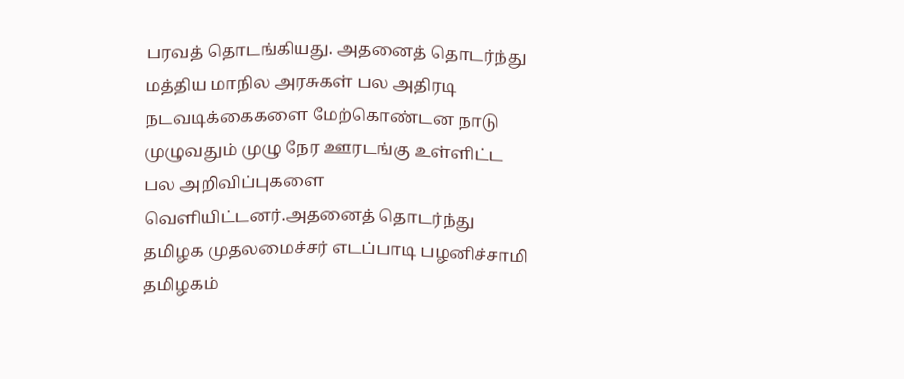பரவத் தொடங்கியது. அதனைத் தொடர்ந்து மத்திய மாநில அரசுகள் பல அதிரடி நடவடிக்கைகளை மேற்கொண்டன நாடு முழுவதும் முழு நேர ஊரடங்கு உள்ளிட்ட பல அறிவிப்புகளை வெளியிட்டனர்.அதனைத் தொடர்ந்து தமிழக முதலமைச்சர் எடப்பாடி பழனிச்சாமி தமிழகம்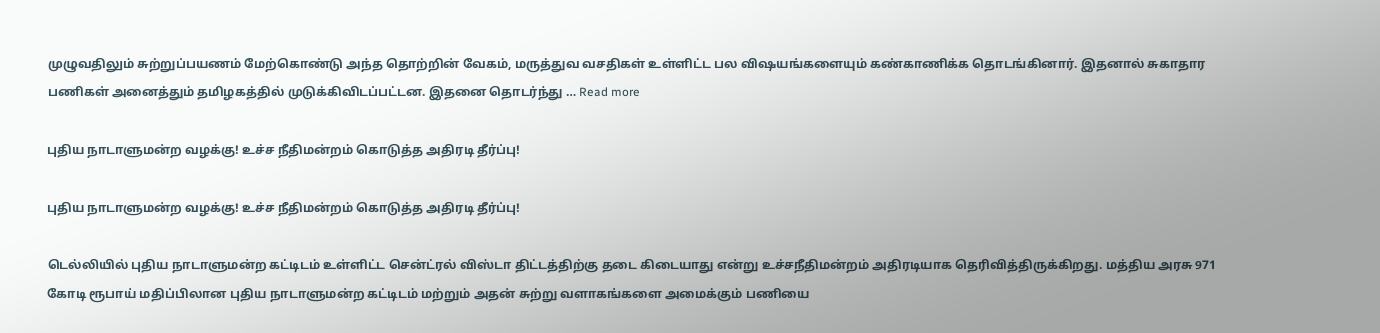முழுவதிலும் சுற்றுப்பயணம் மேற்கொண்டு அந்த தொற்றின் வேகம், மருத்துவ வசதிகள் உள்ளிட்ட பல விஷயங்களையும் கண்காணிக்க தொடங்கினார். இதனால் சுகாதார பணிகள் அனைத்தும் தமிழகத்தில் முடுக்கிவிடப்பட்டன. இதனை தொடர்ந்து … Read more

புதிய நாடாளுமன்ற வழக்கு! உச்ச நீதிமன்றம் கொடுத்த அதிரடி தீர்ப்பு!

புதிய நாடாளுமன்ற வழக்கு! உச்ச நீதிமன்றம் கொடுத்த அதிரடி தீர்ப்பு!

டெல்லியில் புதிய நாடாளுமன்ற கட்டிடம் உள்ளிட்ட சென்ட்ரல் விஸ்டா திட்டத்திற்கு தடை கிடையாது என்று உச்சநீதிமன்றம் அதிரடியாக தெரிவித்திருக்கிறது. மத்திய அரசு 971 கோடி ரூபாய் மதிப்பிலான புதிய நாடாளுமன்ற கட்டிடம் மற்றும் அதன் சுற்று வளாகங்களை அமைக்கும் பணியை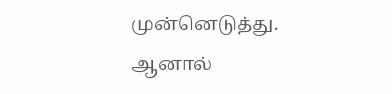முன்னெடுத்து. ஆனால்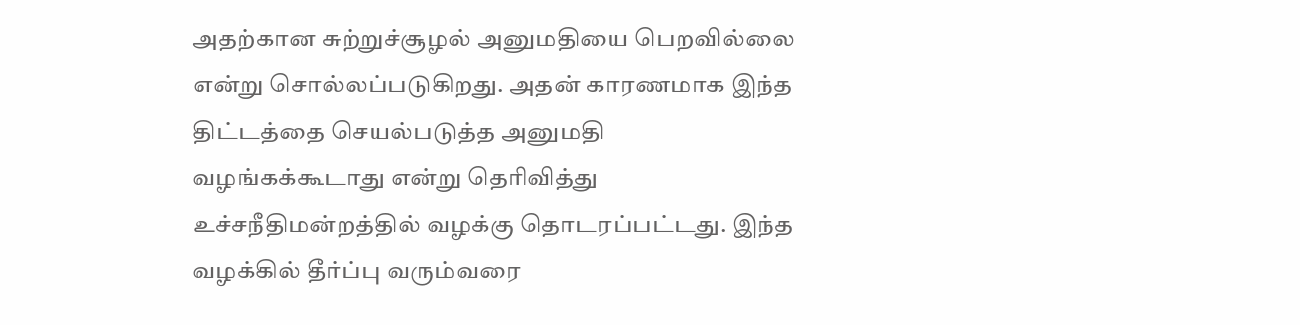அதற்கான சுற்றுச்சூழல் அனுமதியை பெறவில்லை என்று சொல்லப்படுகிறது. அதன் காரணமாக இந்த திட்டத்தை செயல்படுத்த அனுமதி வழங்கக்கூடாது என்று தெரிவித்து உச்சநீதிமன்றத்தில் வழக்கு தொடரப்பட்டது. இந்த வழக்கில் தீர்ப்பு வரும்வரை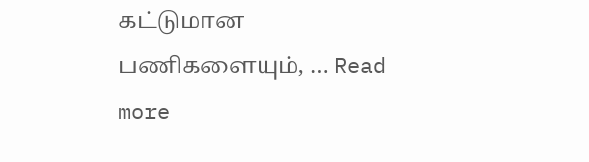கட்டுமான பணிகளையும், … Read more